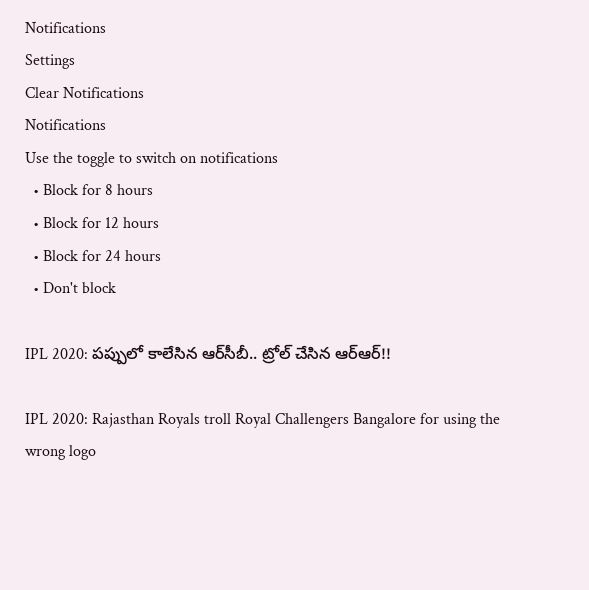Notifications
Settings
Clear Notifications
Notifications
Use the toggle to switch on notifications
  • Block for 8 hours
  • Block for 12 hours
  • Block for 24 hours
  • Don't block

IPL 2020: పప్పులో కాలేసిన ఆర్‌సీబీ.. ట్రోల్ చేసిన ఆర్‌ఆర్!!

IPL 2020: Rajasthan Royals troll Royal Challengers Bangalore for using the wrong logo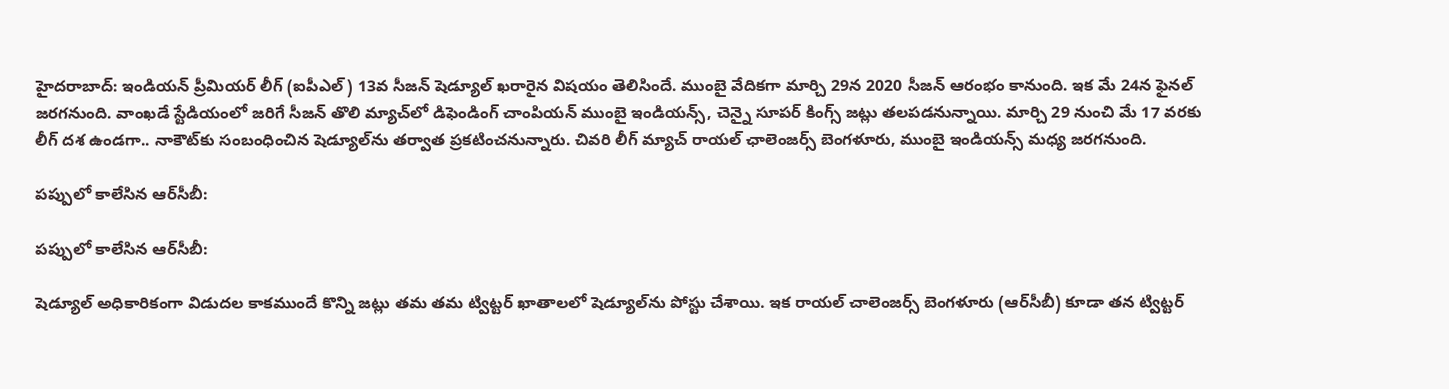హైదరాబాద్: ఇండియన్‌ ప్రీమియర్‌ లీగ్‌ (ఐపీఎల్‌) 13వ సీజన్‌ షెడ్యూల్‌ ఖరారైన విషయం తెలిసిందే. ముంబై వేదికగా మార్చి 29న 2020 సీజన్‌ ఆరంభం కానుంది. ఇక మే 24న ఫైనల్‌ జరగనుంది. వాంఖడే స్టేడియంలో జరిగే సీజన్‌ తొలి మ్యాచ్‌లో డిఫెండింగ్‌ చాంపియన్‌ ముంబై ఇండియన్స్‌, చెన్నై సూపర్‌ కింగ్స్‌ జట్లు తలపడనున్నాయి. మార్చి 29 నుంచి మే 17 వ‌ర‌కు లీగ్ ద‌శ ఉండగా.. నాకౌట్‌కు సంబంధించిన షెడ్యూల్‌ను త‌ర్వాత ప్ర‌క‌టించ‌నున్నారు. చివరి లీగ్‌ మ్యాచ్‌ రాయల్‌ ఛాలెంజర్స్‌ బెంగళూరు, ముంబై ఇండియన్స్‌ మధ్య జరగనుంది.

పప్పులో కాలేసిన ఆర్‌సీబీ:

పప్పులో కాలేసిన ఆర్‌సీబీ:

షెడ్యూల్ అధికారికంగా విడుద‌ల కాకముందే కొన్ని జ‌ట్లు త‌మ తమ ట్విట్ట‌ర్ ఖాతాలలో షెడ్యూల్‌ను పోస్టు చేశాయి. ఇక రాయ‌ల్ చాలెంజ‌ర్స్ బెంగ‌ళూరు (ఆర్‌సీబీ) కూడా తన ట్విట్ట‌ర్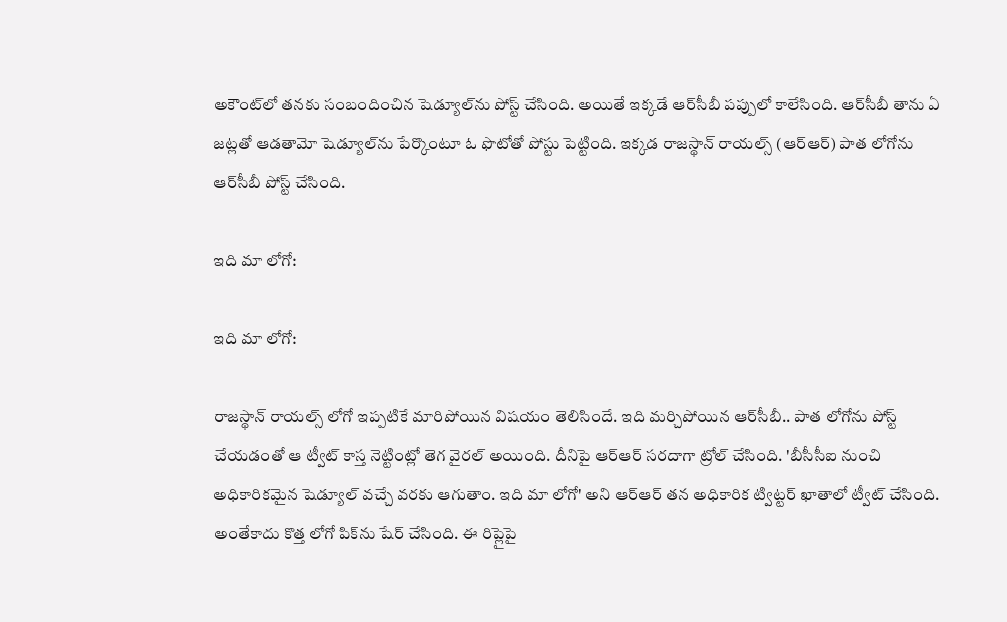అకౌంట్‌లో తనకు సంబందించిన షెడ్యూల్‌ను పోస్ట్ చేసింది. అయితే ఇక్కడే ఆర్‌సీబీ పప్పులో కాలేసింది. ఆర్‌సీబీ తాను ఏ జ‌ట్ల‌తో ఆడ‌తామో షెడ్యూల్‌ను పేర్కొంటూ ఓ ఫొటోతో పోస్టు పెట్టింది. ఇక్కడ రాజ‌స్థాన్ రాయ‌ల్స్ (ఆర్‌ఆర్) పాత లోగోను ఆర్‌సీబీ పోస్ట్ చేసింది.

ఇది మా లోగో:

ఇది మా లోగో:

రాజ‌స్థాన్ రాయ‌ల్స్ లోగో ఇప్ప‌టికే మారిపోయిన విషయం తెలిసిందే. ఇది మర్చిపోయిన ఆర్‌సీబీ.. పాత లోగోను పోస్ట్ చేయడంతో ఆ ట్వీట్ కాస్త నెట్టింట్లో తెగ వైరల్ అయింది. దీనిపై ఆర్‌ఆర్ సరదాగా ట్రోల్ చేసింది. 'బీసీసీఐ నుంచి అధికారిక‌మైన షెడ్యూల్ వ‌చ్చే వ‌ర‌కు ఆగుతాం. ఇది మా లోగో' అని ఆర్‌ఆర్ తన అధికారిక ట్విట్ట‌ర్ ఖాతాలో ట్వీట్ చేసింది. అంతేకాదు కొత్త లోగో పిక్‌ను షేర్‌ చేసింది. ఈ రిప్లైపై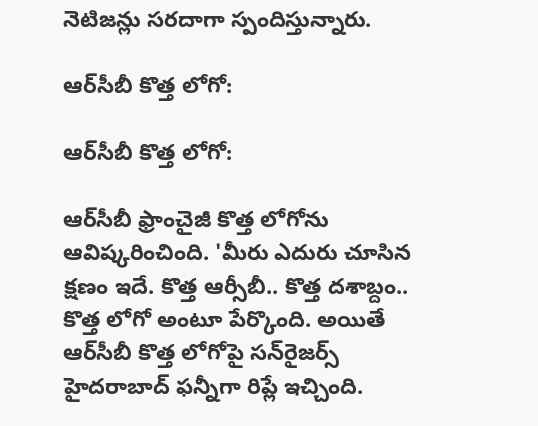నెటిజన్లు స‌ర‌దాగా స్పందిస్తున్నారు.

ఆర్‌సీబీ కొత్త లోగో:

ఆర్‌సీబీ కొత్త లోగో:

ఆర్‌సీబీ ఫ్రాంచైజీ కొత్త లోగోను ఆవిష్కరించింది. 'మీరు ఎదురు చూసిన క్షణం ఇదే. కొత్త ఆర్సీబీ.. కొత్త దశాబ్దం.. కొత్త లోగో అంటూ పేర్కొంది. అయితే ఆర్‌సీబీ కొత్త లోగోపై సన్‌రైజర్స్‌ హైదరాబాద్‌ ఫన్నీగా రిప్లే ఇచ్చింది.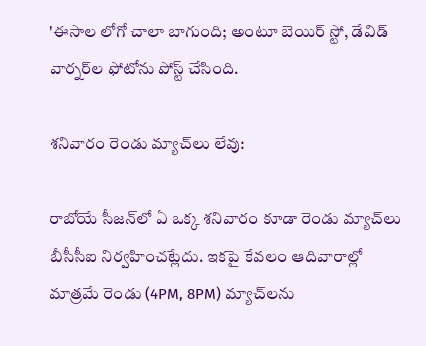'ఈసాల లోగో చాలా బాగుంది; అంటూ బెయిర్‌ స్టో, డేవిడ్‌ వార్నర్‌ల ఫోటోను పోస్ట్‌ చేసింది.

శనివారం రెండు మ్యాచ్‌లు లేవు:

రాబోయే సీజన్‌లో ఏ ఒక్క శనివారం కూడా రెండు మ్యాచ్‌లు బీసీసీఐ నిర్వహించట్లేదు. ఇకపై కేవలం ఆదివారాల్లో మాత్రమే రెండు (4PM, 8PM) మ్యాచ్‌లను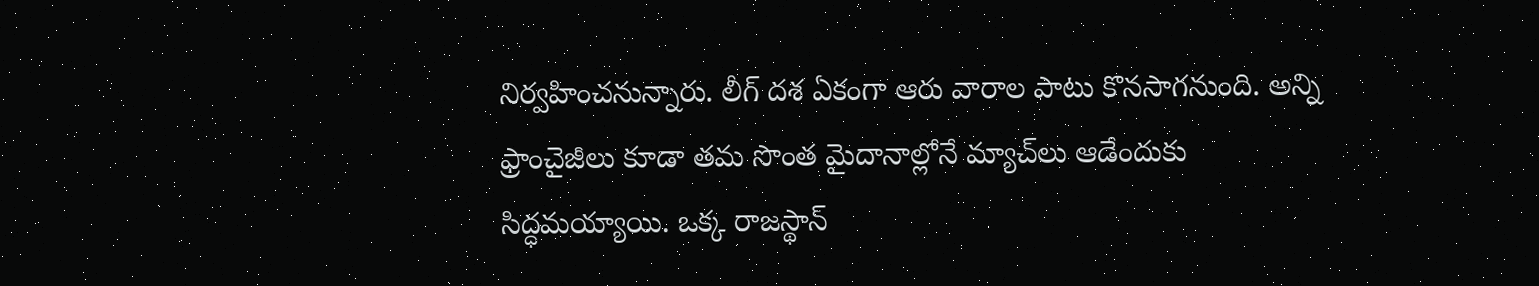నిర్వహించనున్నారు. లీగ్‌ దశ ఏకంగా ఆరు వారాల పాటు కొనసాగనుంది. అన్ని ఫ్రాంచైజీలు కూడా తమ సొంత మైదానాల్లోనే మ్యాచ్‌లు ఆడేందుకు సిద్ధమయ్యాయి. ఒక్క రాజస్థాన్‌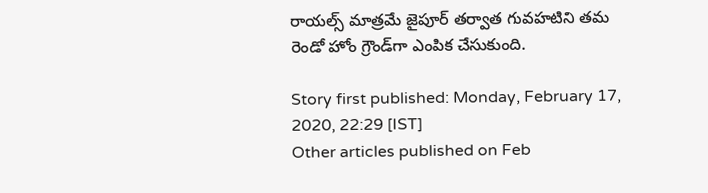రాయల్స్‌ మాత్రమే జైపూర్‌ తర్వాత గువహటిని తమ రెండో హోం గ్రౌండ్‌గా ఎంపిక చేసుకుంది.

Story first published: Monday, February 17, 2020, 22:29 [IST]
Other articles published on Feb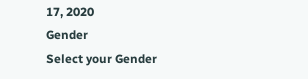17, 2020
Gender
Select your Gender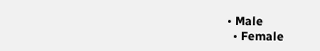• Male
  • Female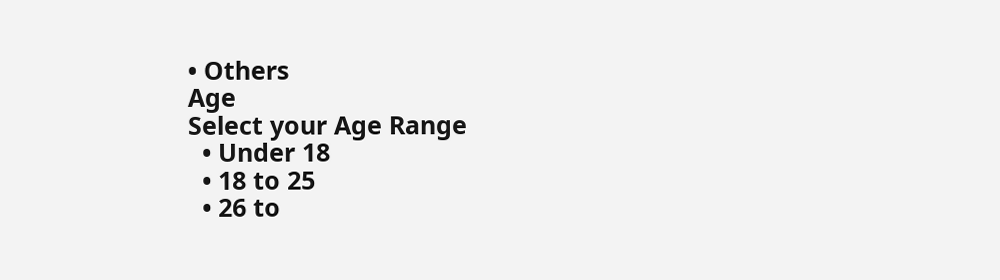• Others
Age
Select your Age Range
  • Under 18
  • 18 to 25
  • 26 to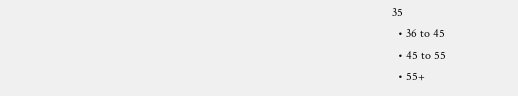35
  • 36 to 45
  • 45 to 55
  • 55+